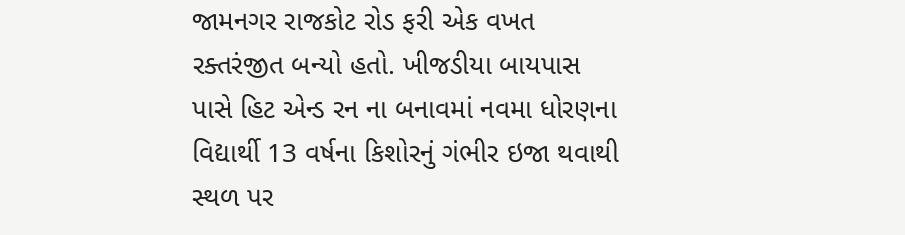જામનગર રાજકોટ રોડ ફરી એક વખત રક્તરંજીત બન્યો હતો. ખીજડીયા બાયપાસ પાસે હિટ એન્ડ રન ના બનાવમાં નવમા ધોરણના વિદ્યાર્થી 13 વર્ષના કિશોરનું ગંભીર ઇજા થવાથી સ્થળ પર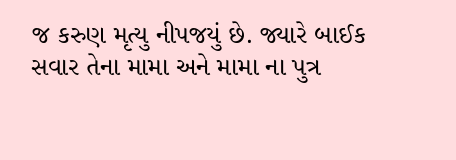જ કરુણ મૃત્યુ નીપજયું છે. જ્યારે બાઈક સવાર તેના મામા અને મામા ના પુત્ર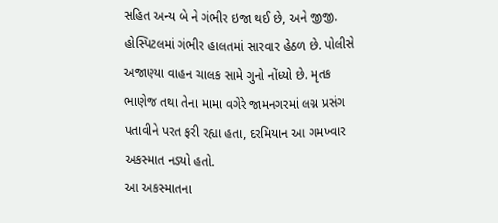સહિત અન્ય બે ને ગંભીર ઇજા થઈ છે, અને જીજી. હોસ્પિટલમાં ગંભીર હાલતમાં સારવાર હેઠળ છે. પોલીસે અજાણ્યા વાહન ચાલક સામે ગુનો નોંધ્યો છે. મૃતક ભાણેજ તથા તેના મામા વગેરે જામનગરમાં લગ્ન પ્રસંગ પતાવીને પરત ફરી રહ્યા હતા, દરમિયાન આ ગમખ્વાર અકસ્માત નડ્યો હતો.
આ અકસ્માતના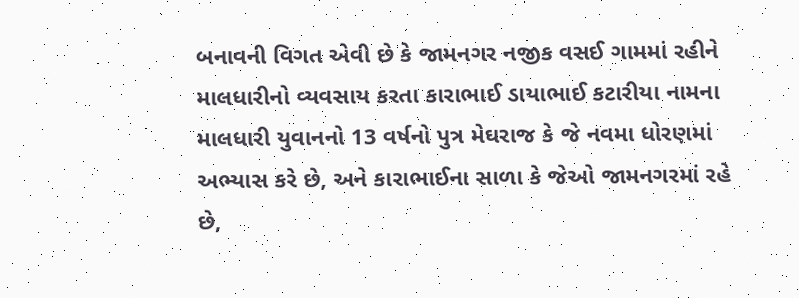બનાવની વિગત એવી છે કે જામનગર નજીક વસઈ ગામમાં રહીને માલધારીનો વ્યવસાય કરતા કારાભાઈ ડાયાભાઈ કટારીયા નામના માલધારી યુવાનનો 13 વર્ષનો પુત્ર મેઘરાજ કે જે નવમા ધોરણમાં અભ્યાસ કરે છે, અને કારાભાઈના સાળા કે જેઓ જામનગરમાં રહે છે,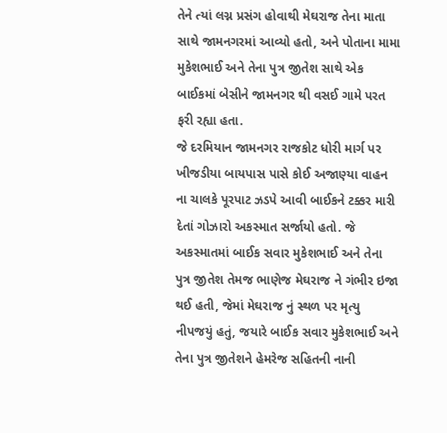તેને ત્યાં લગ્ન પ્રસંગ હોવાથી મેઘરાજ તેના માતા સાથે જામનગરમાં આવ્યો હતો, અને પોતાના મામા મુકેશભાઈ અને તેના પુત્ર જીતેશ સાથે એક બાઈકમાં બેસીને જામનગર થી વસઈ ગામે પરત ફરી રહ્યા હતા.
જે દરમિયાન જામનગર રાજકોટ ધોરી માર્ગ પર ખીજડીયા બાયપાસ પાસે કોઈ અજાણ્યા વાહન ના ચાલકે પૂરપાટ ઝડપે આવી બાઈકને ટક્કર મારી દેતાં ગોઝારો અકસ્માત સર્જાયો હતો. જે અકસ્માતમાં બાઈક સવાર મુકેશભાઈ અને તેના પુત્ર જીતેશ તેમજ ભાણેજ મેઘરાજ ને ગંભીર ઇજા થઈ હતી, જેમાં મેઘરાજ નું સ્થળ પર મૃત્યુ નીપજયું હતું, જયારે બાઈક સવાર મુકેશભાઈ અને તેના પુત્ર જીતેશને હેમરેજ સહિતની નાની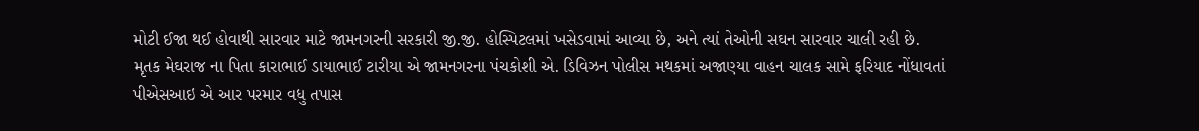મોટી ઈજા થઈ હોવાથી સારવાર માટે જામનગરની સરકારી જી.જી. હોસ્પિટલમાં ખસેડવામાં આવ્યા છે, અને ત્યાં તેઓની સઘન સારવાર ચાલી રહી છે.
મૃતક મેઘરાજ ના પિતા કારાભાઈ ડાયાભાઈ ટારીયા એ જામનગરના પંચકોશી એ. ડિવિઝન પોલીસ મથકમાં અજાણ્યા વાહન ચાલક સામે ફરિયાદ નોંધાવતાં પીએસઆઇ એ આર પરમાર વધુ તપાસ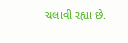ચલાવી રહ્યા છે.